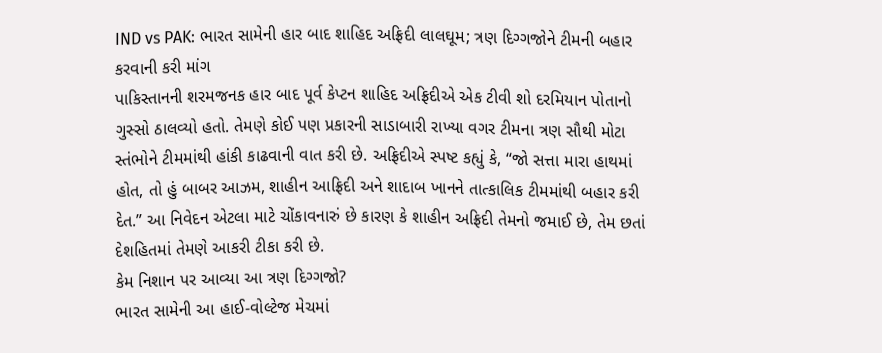IND vs PAK: ભારત સામેની હાર બાદ શાહિદ અફ્રિદી લાલઘૂમ; ત્રણ દિગ્ગજોને ટીમની બહાર કરવાની કરી માંગ
પાકિસ્તાનની શરમજનક હાર બાદ પૂર્વ કેપ્ટન શાહિદ અફ્રિદીએ એક ટીવી શો દરમિયાન પોતાનો ગુસ્સો ઠાલવ્યો હતો. તેમણે કોઈ પણ પ્રકારની સાડાબારી રાખ્યા વગર ટીમના ત્રણ સૌથી મોટા સ્તંભોને ટીમમાંથી હાંકી કાઢવાની વાત કરી છે. અફ્રિદીએ સ્પષ્ટ કહ્યું કે, “જો સત્તા મારા હાથમાં હોત, તો હું બાબર આઝમ, શાહીન આફ્રિદી અને શાદાબ ખાનને તાત્કાલિક ટીમમાંથી બહાર કરી દેત.” આ નિવેદન એટલા માટે ચોંકાવનારું છે કારણ કે શાહીન અફ્રિદી તેમનો જમાઈ છે, તેમ છતાં દેશહિતમાં તેમણે આકરી ટીકા કરી છે.
કેમ નિશાન પર આવ્યા આ ત્રણ દિગ્ગજો?
ભારત સામેની આ હાઈ-વોલ્ટેજ મેચમાં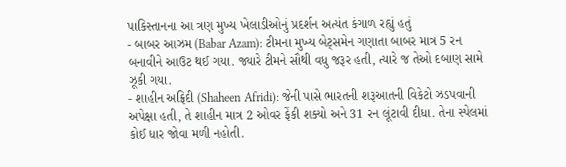પાકિસ્તાનના આ ત્રણ મુખ્ય ખેલાડીઓનું પ્રદર્શન અત્યંત કંગાળ રહ્યું હતું
- બાબર આઝમ (Babar Azam): ટીમના મુખ્ય બેટ્સમેન ગણાતા બાબર માત્ર 5 રન બનાવીને આઉટ થઈ ગયા. જ્યારે ટીમને સૌથી વધુ જરૂર હતી, ત્યારે જ તેઓ દબાણ સામે ઝૂકી ગયા.
- શાહીન અફ્રિદી (Shaheen Afridi): જેની પાસે ભારતની શરૂઆતની વિકેટો ઝડપવાની અપેક્ષા હતી, તે શાહીન માત્ર 2 ઓવર ફેંકી શક્યો અને 31 રન લૂંટાવી દીધા. તેના સ્પેલમાં કોઈ ધાર જોવા મળી નહોતી.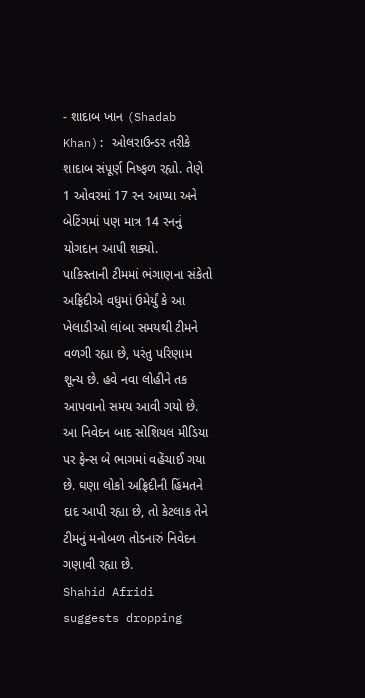- શાદાબ ખાન (Shadab Khan): ઓલરાઉન્ડર તરીકે શાદાબ સંપૂર્ણ નિષ્ફળ રહ્યો. તેણે 1 ઓવરમાં 17 રન આપ્યા અને બેટિંગમાં પણ માત્ર 14 રનનું યોગદાન આપી શક્યો.
પાકિસ્તાની ટીમમાં ભંગાણના સંકેતો
અફ્રિદીએ વધુમાં ઉમેર્યું કે આ ખેલાડીઓ લાંબા સમયથી ટીમને વળગી રહ્યા છે, પરંતુ પરિણામ શૂન્ય છે. હવે નવા લોહીને તક આપવાનો સમય આવી ગયો છે. આ નિવેદન બાદ સોશિયલ મીડિયા પર ફેન્સ બે ભાગમાં વહેંચાઈ ગયા છે. ઘણા લોકો અફ્રિદીની હિંમતને દાદ આપી રહ્યા છે, તો કેટલાક તેને ટીમનું મનોબળ તોડનારું નિવેદન ગણાવી રહ્યા છે.
Shahid Afridi suggests dropping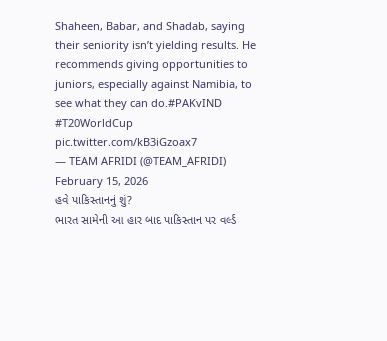Shaheen, Babar, and Shadab, saying their seniority isn’t yielding results. He recommends giving opportunities to juniors, especially against Namibia, to see what they can do.#PAKvIND #T20WorldCup pic.twitter.com/kB3iGzoax7
— TEAM AFRIDI (@TEAM_AFRIDI) February 15, 2026
હવે પાકિસ્તાનનું શું?
ભારત સામેની આ હાર બાદ પાકિસ્તાન પર વર્લ્ડ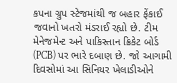કપના ગ્રુપ સ્ટેજમાંથી જ બહાર ફેંકાઈ જવાનો ખતરો મંડરાઈ રહ્યો છે. ટીમ મેનેજમેન્ટ અને પાકિસ્તાન ક્રિકેટ બોર્ડ (PCB) પર ભારે દબાણ છે. જો આગામી દિવસોમાં આ સિનિયર ખેલાડીઓને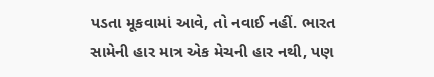પડતા મૂકવામાં આવે, તો નવાઈ નહીં. ભારત સામેની હાર માત્ર એક મેચની હાર નથી, પણ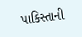પાકિસ્તાની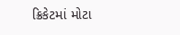ક્રિકેટમાં મોટા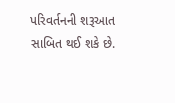પરિવર્તનની શરૂઆત સાબિત થઈ શકે છે.